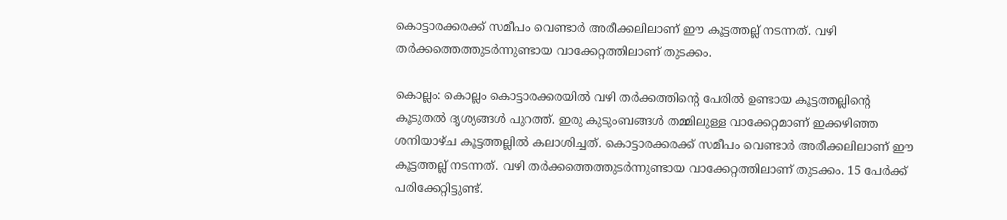കൊട്ടാരക്കരക്ക് സമീപം വെണ്ടാർ അരീക്കലിലാണ് ഈ കൂട്ടത്തല്ല് നടന്നത്. വഴി തർക്കത്തെത്തുടർന്നുണ്ടായ വാക്കേറ്റത്തിലാണ് തുടക്കം.

കൊല്ലം: കൊല്ലം കൊട്ടാരക്കരയിൽ വഴി തർക്കത്തിൻ്റെ പേരിൽ ഉണ്ടായ കൂട്ടത്തല്ലിൻ്റെ കൂടുതൽ ദൃശ്യങ്ങൾ പുറത്ത്. ഇരു കുടുംബങ്ങൾ തമ്മിലുള്ള വാക്കേറ്റമാണ് ഇക്കഴിഞ്ഞ ശനിയാഴ്ച കൂട്ടത്തല്ലിൽ കലാശിച്ചത്. കൊട്ടാരക്കരക്ക് സമീപം വെണ്ടാർ അരീക്കലിലാണ് ഈ കൂട്ടത്തല്ല് നടന്നത്. വഴി തർക്കത്തെത്തുടർന്നുണ്ടായ വാക്കേറ്റത്തിലാണ് തുടക്കം. 15 പേര്‍ക്ക് പരിക്കേറ്റിട്ടുണ്ട്.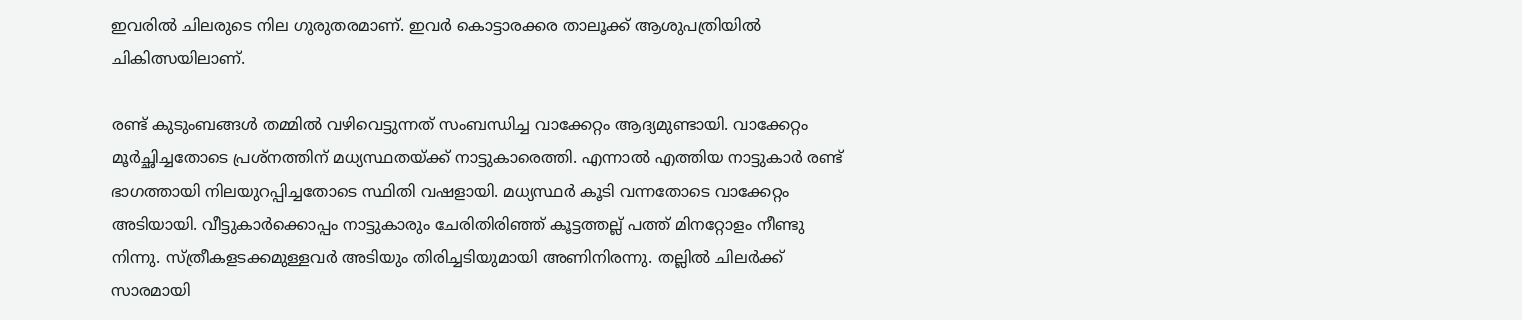ഇവരില്‍ ചിലരുടെ നില ഗുരുതരമാണ്. ഇവര്‍ കൊട്ടാരക്കര താലൂക്ക് ആശുപത്രിയില്‍ ചികിത്സയിലാണ്.

രണ്ട് കുടുംബങ്ങള്‍ തമ്മില്‍ വഴിവെട്ടുന്നത് സംബന്ധിച്ച വാക്കേറ്റം ആദ്യമുണ്ടായി. വാക്കേറ്റം മൂര്‍ച്ഛിച്ചതോടെ പ്രശ്നത്തിന് മധ്യസ്ഥതയ്ക്ക് നാട്ടുകാരെത്തി. എന്നാല്‍ എത്തിയ നാട്ടുകാര്‍ രണ്ട് ഭാഗത്തായി നിലയുറപ്പിച്ചതോടെ സ്ഥിതി വഷളായി. മധ്യസ്ഥർ കൂടി വന്നതോടെ വാക്കേറ്റം അടിയായി. വീട്ടുകാർക്കൊപ്പം നാട്ടുകാരും ചേരിതിരിഞ്ഞ് കൂട്ടത്തല്ല് പത്ത് മിനറ്റോളം നീണ്ടു നിന്നു. സ്ത്രീകളടക്കമുള്ളവർ അടിയും തിരിച്ചടിയുമായി അണിനിരന്നു. തല്ലിൽ ചിലർക്ക് സാരമായി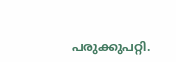പരുക്കുപറ്റി.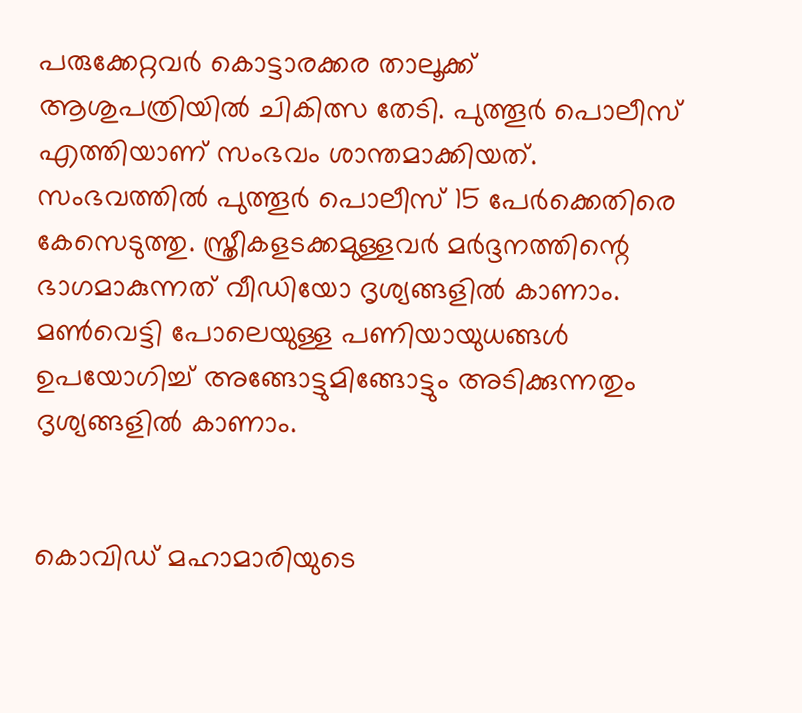പരുക്കേറ്റവർ കൊട്ടാരക്കര താലൂക്ക് ആശുപത്രിയിൽ ചികിത്സ തേടി. പുത്തൂര്‍ പൊലീസ് എത്തിയാണ് സംഭവം ശാന്തമാക്കിയത്. സംഭവത്തിൽ പുത്തൂർ പൊലീസ് 15 പേർക്കെതിരെ കേസെടുത്തു. സ്ത്രീകളടക്കമുള്ളവർ മർദ്ദനത്തിന്റെ ഭാഗമാകുന്നത് വീഡിയോ ദൃശ്യങ്ങളിൽ കാണാം. മണ്‍വെട്ടി പോലെയുള്ള പണിയായുധങ്ങള്‍ ഉപയോഗിച്ച് അങ്ങോട്ടുമിങ്ങോട്ടും അടിക്കുന്നതും ദൃശ്യങ്ങളില്‍ കാണാം.


കൊവിഡ് മഹാമാരിയുടെ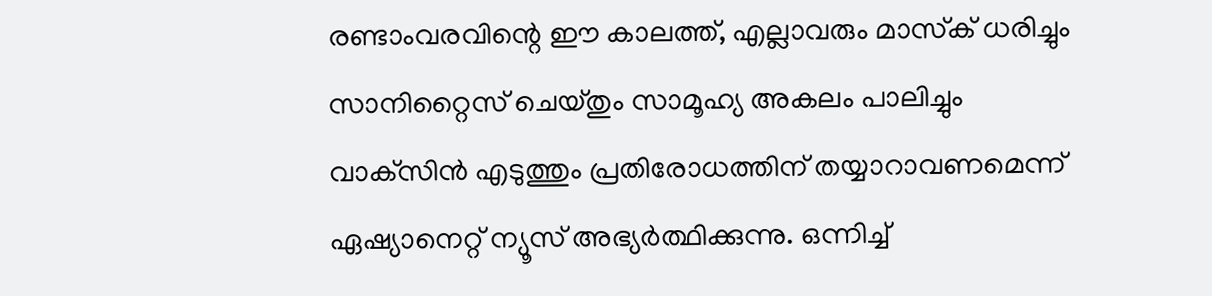രണ്ടാംവരവിന്റെ ഈ കാലത്ത്, എല്ലാവരും മാസ്‌ക് ധരിച്ചും സാനിറ്റൈസ് ചെയ്തും സാമൂഹ്യ അകലം പാലിച്ചും വാക്‌സിന്‍ എടുത്തും പ്രതിരോധത്തിന് തയ്യാറാവണമെന്ന് ഏഷ്യാനെറ്റ് ന്യൂസ് അഭ്യര്‍ത്ഥിക്കുന്നു. ഒന്നിച്ച്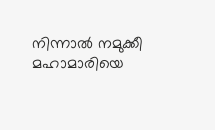നിന്നാല്‍ നമുക്കീ മഹാമാരിയെ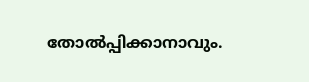തോല്‍പ്പിക്കാനാവും.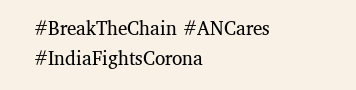#BreakTheChain #ANCares #IndiaFightsCorona